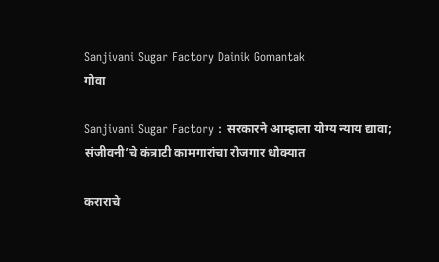Sanjivani Sugar Factory Dainik Gomantak
गोवा

Sanjivani Sugar Factory : सरकारने आम्हाला योग्य न्याय द्यावा; संजीवनी’चे कंत्राटी कामगारांचा रोजगार धोक्‍यात

कराराचे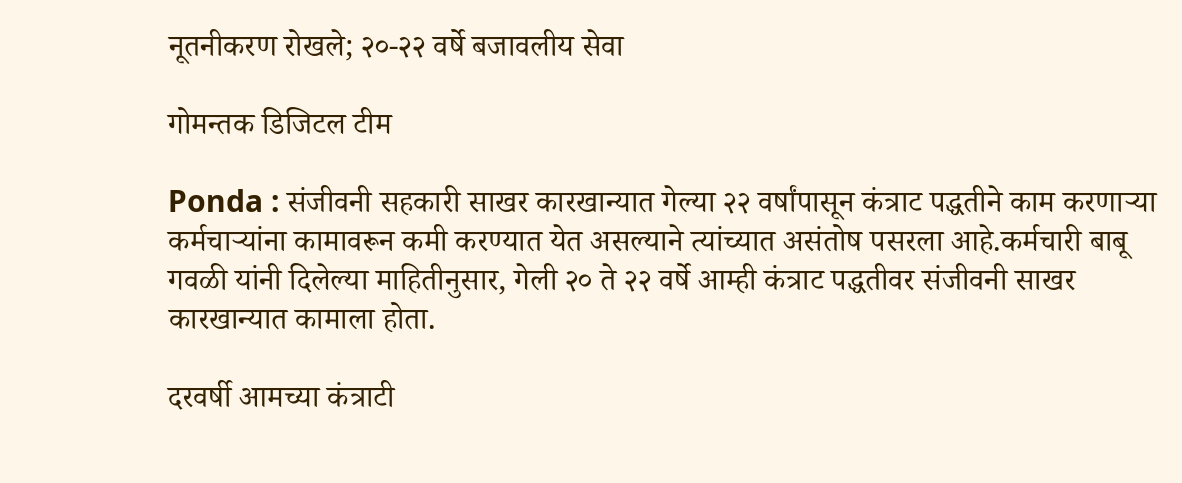नूतनीकरण रोखले; २०-२२ वर्षे बजावलीय सेवा

गोमन्तक डिजिटल टीम

Ponda : संजीवनी सहकारी साखर कारखान्यात गेल्‍या २२ वर्षांपासून कंत्राट पद्धतीने काम करणाऱ्या कर्मचाऱ्यांना कामावरून कमी करण्यात येत असल्याने त्‍यांच्‍यात असंतोष पसरला आहे.कर्मचारी बाबू गवळी यांनी दिलेल्या माहितीनुसार, गेली २० ते २२ वर्षे आम्‍ही कंत्राट पद्धतीवर संजीवनी साखर कारखान्‍यात कामाला होता.

दरवर्षी आमच्‍या कंत्राटी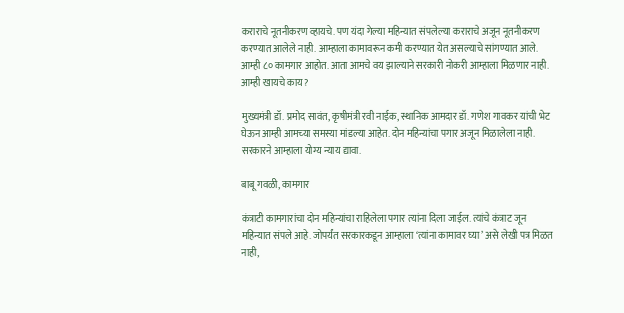कराराचे नूतनीकरण व्‍हायचे. पण यंदा गेल्या महिन्यात संपलेल्‍या कराराचे अजून नूतनीकरण करण्‍यात आलेले नाही. आम्हाला कामावरून कमी करण्यात येत असल्याचे सांगण्यात आले. आम्ही ८० कामगार आहोत. आता आमचे वय झाल्याने सरकारी नोकरी आम्हाला मिळणार नाही. आम्‍ही खायचे काय?

मुख्यमंत्री डॉ. प्रमोद सावंत, कृषीमंत्री रवी नाईक, स्थानिक आमदार डॉ. गणेश गावकर यांची भेट घेऊन आम्‍ही आमच्‍या समस्‍या मांडल्या आहेत. दोन महिन्यांचा पगार अजून मिळालेला नाही. सरकारने आम्हाला योग्य न्याय द्यावा.

बाबू गवळी, कामगार

कंत्राटी कामगारांचा दोन महिन्यांचा राहिलेला पगार त्‍यांना दिला जाईल. त्यांचे कंत्राट जून महिन्यात संपले आहे. जोपर्यंत सरकारकडून आम्हाला ‘त्यांना कामावर घ्या’ असे लेखी पत्र मिळत नाही,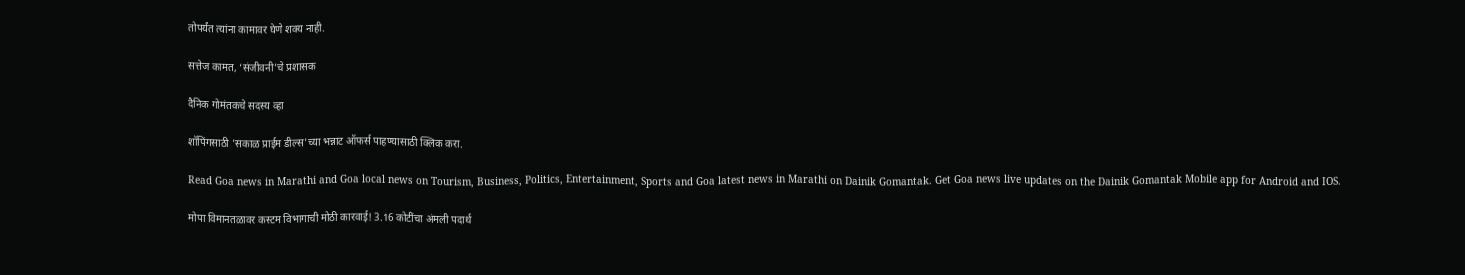तोपर्यंत त्यांना कामावर घेणे शक्य नाही.

सत्तेज कामत, ‘संजीवनी’चे प्रशासक

दैनिक गोमंतकचे सदस्य व्हा

शॉपिंगसाठी 'सकाळ प्राईम डील्स'च्या भन्नाट ऑफर्स पाहण्यासाठी क्लिक करा.

Read Goa news in Marathi and Goa local news on Tourism, Business, Politics, Entertainment, Sports and Goa latest news in Marathi on Dainik Gomantak. Get Goa news live updates on the Dainik Gomantak Mobile app for Android and IOS.

मोपा विमानतळावर कस्टम विभागाची मोठी कारवाई! 3.16 कोटींचा अंमली पदार्थ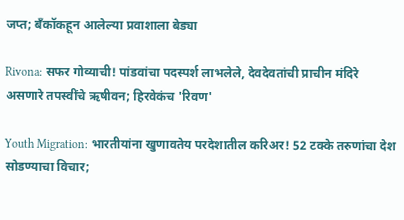जप्त; बँकॉकहून आलेल्या प्रवाशाला बेड्या

Rivona: सफर गोव्याची! पांडवांचा पदस्पर्श लाभलेले, देवदेवतांची प्राचीन मंदिरे असणारे तपस्वींचे ऋषीवन; हिरवेकंच 'रिवण'

Youth Migration: भारतीयांना खुणावतेय परदेशातील करिअर! 52 टक्के तरुणांचा देश सोडण्याचा विचार;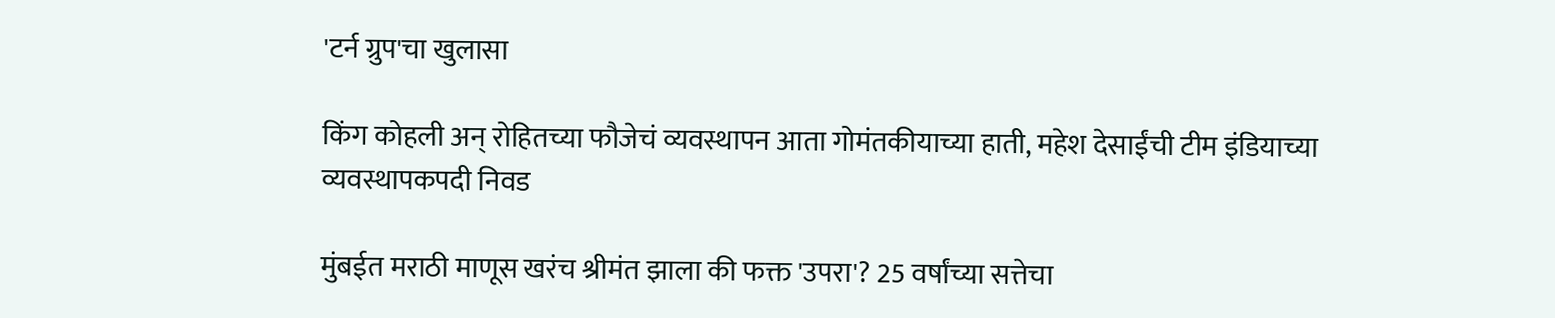'टर्न ग्रुप'चा खुलासा

किंग कोहली अन् रोहितच्या फौजेचं व्यवस्थापन आता गोमंतकीयाच्या हाती, महेश देसाईंची टीम इंडियाच्या व्यवस्थापकपदी निवड

मुंबईत मराठी माणूस खरंच श्रीमंत झाला की फक्त 'उपरा'? 25 वर्षांच्या सत्तेचा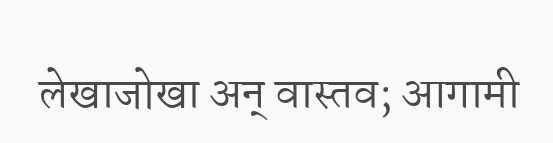लेखाजोखा अन् वास्तव; आगामी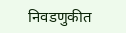निवडणुकीत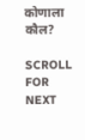कोणाला कौल?

SCROLL FOR NEXT